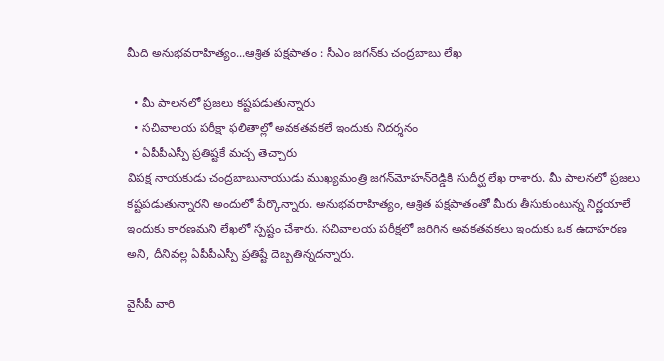మీది అనుభవరాహిత్యం...ఆశ్రిత పక్షపాతం : సీఎం జగన్‌కు చంద్రబాబు లేఖ

  • మీ పాలనలో ప్రజలు కష్టపడుతున్నారు
  • సచివాలయ పరీక్షా ఫలితాల్లో అవకతవకలే ఇందుకు నిదర్శనం
  • ఏపీపీఎస్పీ ప్రతిష్టకే మచ్చ తెచ్చారు
విపక్ష నాయకుడు చంద్రబాబునాయుడు ముఖ్యమంత్రి జగన్‌మోహన్‌రెడ్డికి సుదీర్ఘ లేఖ రాశారు. మీ పాలనలో ప్రజలు కష్టపడుతున్నారని అందులో పేర్కొన్నారు. అనుభవరాహిత్యం, ఆశ్రిత పక్షపాతంతో మీరు తీసుకుంటున్న నిర్ణయాలే ఇందుకు కారణమని లేఖలో స్పష్టం చేశారు. సచివాలయ పరీక్షలో జరిగిన అవకతవకలు ఇందుకు ఒక ఉదాహరణ అని, దీనివల్ల ఏపీపీఎస్పీ ప్రతిష్టే దెబ్బతిన్నదన్నారు.

వైసీపీ వారి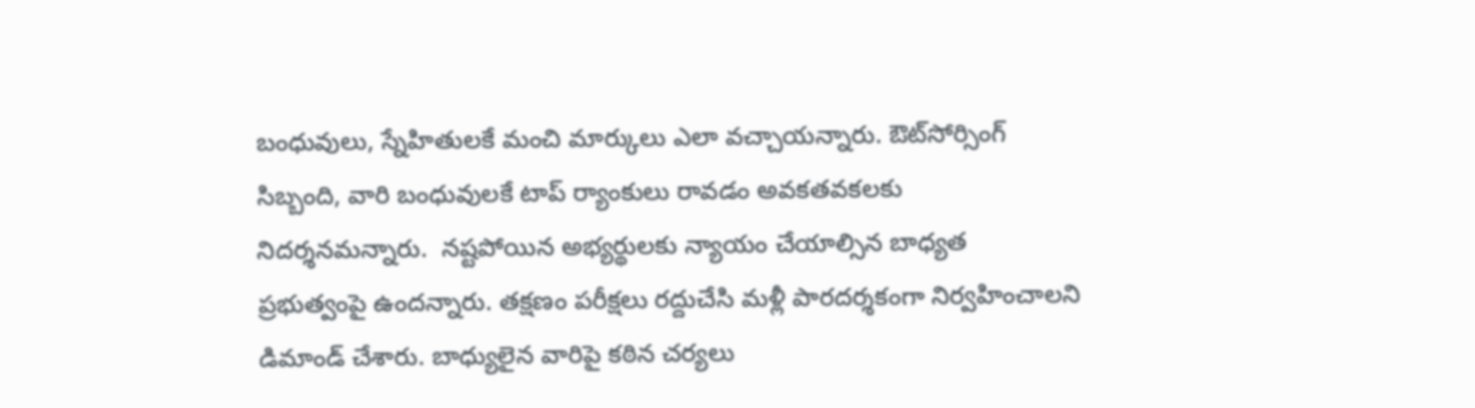బంధువులు, స్నేహితులకే మంచి మార్కులు ఎలా వచ్చాయన్నారు. ఔట్‌సోర్సింగ్‌ సిబ్బంది, వారి బంధువులకే టాప్‌ ర్యాంకులు రావడం అవకతవకలకు నిదర్శనమన్నారు.  నష్టపోయిన అభ్యర్థులకు న్యాయం చేయాల్సిన బాధ్యత ప్రభుత్వంపై ఉందన్నారు. తక్షణం పరీక్షలు రద్దుచేసి మళ్లీ పారదర్శకంగా నిర్వహించాలని డిమాండ్‌ చేశారు. బాధ్యులైన వారిపై కఠిన చర్యలు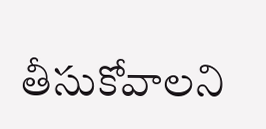తీసుకోవాలని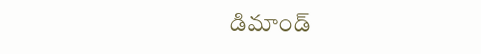డిమాండ్‌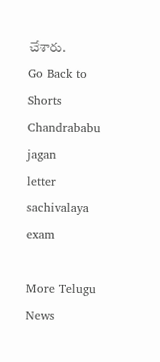చేశారు.
Go Back to Shorts
Chandrababu
jagan
letter
sachivalaya exam

More Telugu News